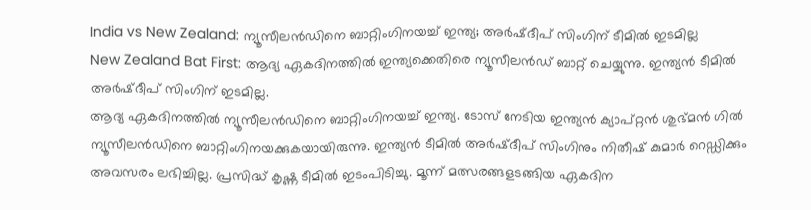India vs New Zealand: ന്യൂസീലൻഡിനെ ബാറ്റിംഗിനയച്ച് ഇന്ത്യ; അർഷ്ദീപ് സിംഗിന് ടീമിൽ ഇടമില്ല
New Zealand Bat First: ആദ്യ ഏകദിനത്തിൽ ഇന്ത്യക്കെതിരെ ന്യൂസീലൻഡ് ബാറ്റ് ചെയ്യുന്നു. ഇന്ത്യൻ ടീമിൽ അർഷ്ദീപ് സിംഗിന് ഇടമില്ല.
ആദ്യ ഏകദിനത്തിൽ ന്യൂസീലൻഡിനെ ബാറ്റിംഗിനയച്ച് ഇന്ത്യ. ടോസ് നേടിയ ഇന്ത്യൻ ക്യാപ്റ്റൻ ശുഭ്മൻ ഗിൽ ന്യൂസീലൻഡിനെ ബാറ്റിംഗിനയക്കുകയായിരുന്നു. ഇന്ത്യൻ ടീമിൽ അർഷ്ദീപ് സിംഗിനും നിതീഷ് കുമാർ റെഡ്ഡിക്കും അവസരം ലഭിച്ചില്ല. പ്രസിദ്ധ് കൃഷ്ണ ടീമിൽ ഇടംപിടിച്ചു. മൂന്ന് മത്സരങ്ങളടങ്ങിയ ഏകദിന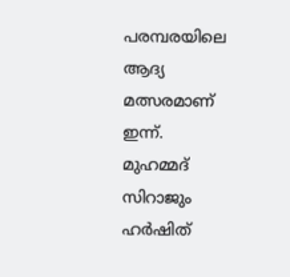പരമ്പരയിലെ ആദ്യ മത്സരമാണ് ഇന്ന്.
മുഹമ്മദ് സിറാജും ഹർഷിത്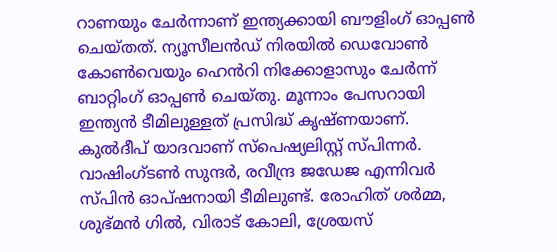റാണയും ചേർന്നാണ് ഇന്ത്യക്കായി ബൗളിംഗ് ഓപ്പൺ ചെയ്തത്. ന്യൂസീലൻഡ് നിരയിൽ ഡെവോൺ കോൺവെയും ഹെൻറി നിക്കോളാസും ചേർന്ന് ബാറ്റിംഗ് ഓപ്പൺ ചെയ്തു. മൂന്നാം പേസറായി ഇന്ത്യൻ ടീമിലുള്ളത് പ്രസിദ്ധ് കൃഷ്ണയാണ്. കുൽദീപ് യാദവാണ് സ്പെഷ്യലിസ്റ്റ് സ്പിന്നർ. വാഷിംഗ്ടൺ സുന്ദർ, രവീന്ദ്ര ജഡേജ എന്നിവർ സ്പിൻ ഓപ്ഷനായി ടീമിലുണ്ട്. രോഹിത് ശർമ്മ, ശുഭ്മൻ ഗിൽ, വിരാട് കോലി, ശ്രേയസ്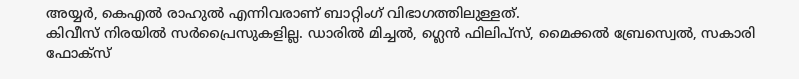അയ്യർ, കെഎൽ രാഹുൽ എന്നിവരാണ് ബാറ്റിംഗ് വിഭാഗത്തിലുള്ളത്.
കിവീസ് നിരയിൽ സർപ്രൈസുകളില്ല. ഡാരിൽ മിച്ചൽ, ഗ്ലെൻ ഫിലിപ്സ്, മൈക്കൽ ബ്രേസ്വെൽ, സകാരി ഫോക്സ്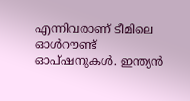എന്നിവരാണ് ടീമിലെ ഓൾറൗണ്ട് ഓപ്ഷനുകൾ. ഇന്ത്യൻ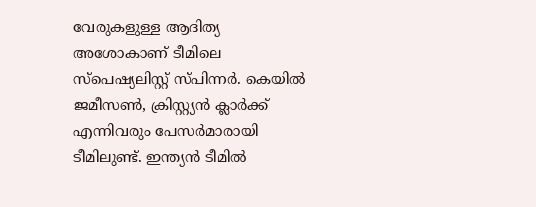വേരുകളുള്ള ആദിത്യ അശോകാണ് ടീമിലെ സ്പെഷ്യലിസ്റ്റ് സ്പിന്നർ. കെയിൽ ജമീസൺ, ക്രിസ്റ്റ്യൻ ക്ലാർക്ക് എന്നിവരും പേസർമാരായി ടീമിലുണ്ട്. ഇന്ത്യൻ ടീമിൽ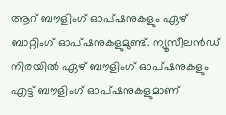ആറ് ബൗളിംഗ് ഓപ്ഷനുകളും ഏഴ് ബാറ്റിംഗ് ഓപ്ഷനുകളുമുണ്ട്. ന്യൂസീലൻഡ് നിരയിൽ ഏഴ് ബൗളിംഗ് ഓപ്ഷനുകളും എട്ട് ബൗളിംഗ് ഓപ്ഷനുകളുമാണ്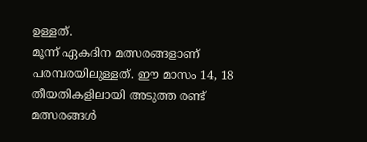ഉള്ളത്.
മൂന്ന് ഏകദിന മത്സരങ്ങളാണ് പരമ്പരയിലുള്ളത്. ഈ മാസം 14, 18 തീയതികളിലായി അടുത്ത രണ്ട് മത്സരങ്ങൾ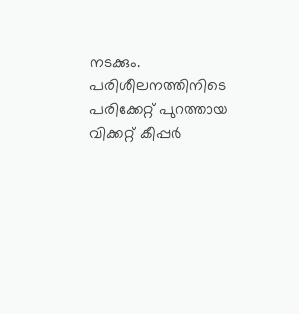നടക്കും. പരിശീലനത്തിനിടെ പരിക്കേറ്റ് പുറത്തായ വിക്കറ്റ് കീപ്പർ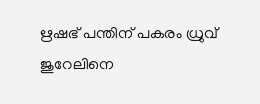ഋഷഭ് പന്തിന് പകരം ധ്രുവ് ജുറേലിനെ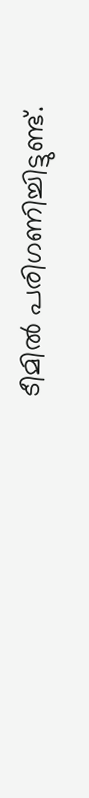ടീമിൽ പരിഗണിച്ചിട്ടുണ്ട്.